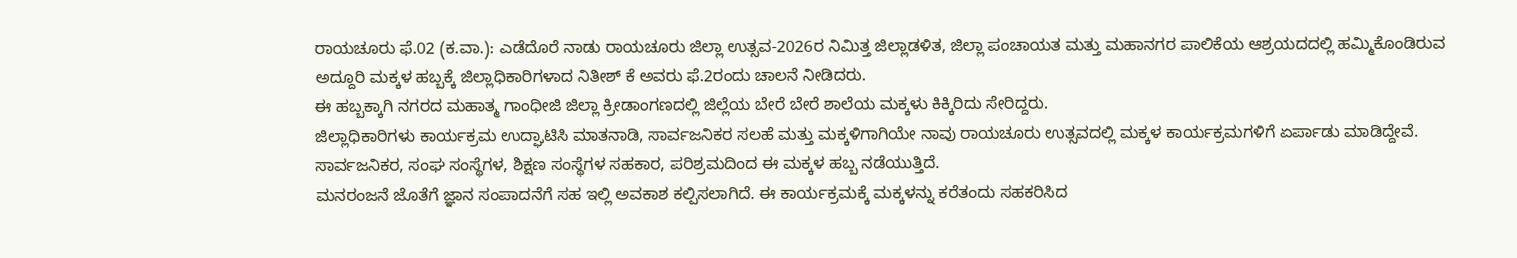ರಾಯಚೂರು ಫೆ.02 (ಕ.ವಾ.): ಎಡೆದೊರೆ ನಾಡು ರಾಯಚೂರು ಜಿಲ್ಲಾ ಉತ್ಸವ-2026ರ ನಿಮಿತ್ತ ಜಿಲ್ಲಾಡಳಿತ, ಜಿಲ್ಲಾ ಪಂಚಾಯತ ಮತ್ತು ಮಹಾನಗರ ಪಾಲಿಕೆಯ ಆಶ್ರಯದದಲ್ಲಿ ಹಮ್ಮಿಕೊಂಡಿರುವ ಅದ್ದೂರಿ ಮಕ್ಕಳ ಹಬ್ಬಕ್ಕೆ ಜಿಲ್ಲಾಧಿಕಾರಿಗಳಾದ ನಿತೀಶ್ ಕೆ ಅವರು ಫೆ.2ರಂದು ಚಾಲನೆ ನೀಡಿದರು.
ಈ ಹಬ್ಬಕ್ಕಾಗಿ ನಗರದ ಮಹಾತ್ಮ ಗಾಂಧೀಜಿ ಜಿಲ್ಲಾ ಕ್ರೀಡಾಂಗಣದಲ್ಲಿ ಜಿಲ್ಲೆಯ ಬೇರೆ ಬೇರೆ ಶಾಲೆಯ ಮಕ್ಕಳು ಕಿಕ್ಕಿರಿದು ಸೇರಿದ್ದರು.
ಜಿಲ್ಲಾಧಿಕಾರಿಗಳು ಕಾರ್ಯಕ್ರಮ ಉದ್ಘಾಟಿಸಿ ಮಾತನಾಡಿ, ಸಾರ್ವಜನಿಕರ ಸಲಹೆ ಮತ್ತು ಮಕ್ಕಳಿಗಾಗಿಯೇ ನಾವು ರಾಯಚೂರು ಉತ್ಸವದಲ್ಲಿ ಮಕ್ಕಳ ಕಾರ್ಯಕ್ರಮಗಳಿಗೆ ಏರ್ಪಾಡು ಮಾಡಿದ್ದೇವೆ. ಸಾರ್ವಜನಿಕರ, ಸಂಘ ಸಂಸ್ಥೆಗಳ, ಶಿಕ್ಷಣ ಸಂಸ್ಥೆಗಳ ಸಹಕಾರ, ಪರಿಶ್ರಮದಿಂದ ಈ ಮಕ್ಕಳ ಹಬ್ಬ ನಡೆಯುತ್ತಿದೆ.
ಮನರಂಜನೆ ಜೊತೆಗೆ ಜ್ಞಾನ ಸಂಪಾದನೆಗೆ ಸಹ ಇಲ್ಲಿ ಅವಕಾಶ ಕಲ್ಪಿಸಲಾಗಿದೆ. ಈ ಕಾರ್ಯಕ್ರಮಕ್ಕೆ ಮಕ್ಕಳನ್ನು ಕರೆತಂದು ಸಹಕರಿಸಿದ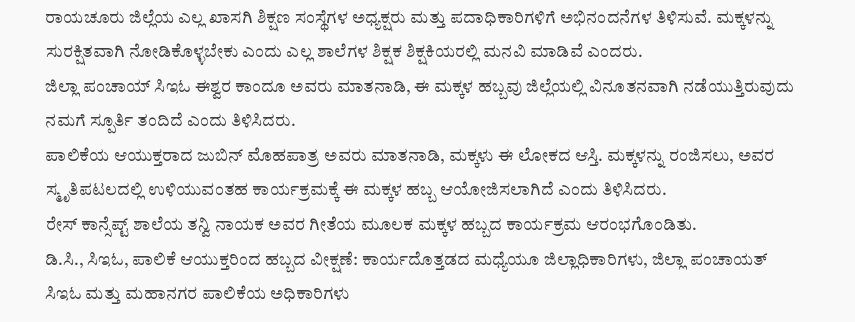ರಾಯಚೂರು ಜಿಲ್ಲೆಯ ಎಲ್ಲ ಖಾಸಗಿ ಶಿಕ್ಷಣ ಸಂಸ್ಥೆಗಳ ಅಧ್ಯಕ್ಷರು ಮತ್ತು ಪದಾಧಿಕಾರಿಗಳಿಗೆ ಅಭಿನಂದನೆಗಳ ತಿಳಿಸುವೆ. ಮಕ್ಕಳನ್ನು ಸುರಕ್ಷಿತವಾಗಿ ನೋಡಿಕೊಳ್ಳಬೇಕು ಎಂದು ಎಲ್ಲ ಶಾಲೆಗಳ ಶಿಕ್ಷಕ ಶಿಕ್ಷಕಿಯರಲ್ಲಿ ಮನವಿ ಮಾಡಿವೆ ಎಂದರು.
ಜಿಲ್ಲಾ ಪಂಚಾಯ್ ಸಿಇಓ ಈಶ್ವರ ಕಾಂದೂ ಅವರು ಮಾತನಾಡಿ, ಈ ಮಕ್ಕಳ ಹಬ್ಬವು ಜಿಲ್ಲೆಯಲ್ಲಿ ವಿನೂತನವಾಗಿ ನಡೆಯುತ್ತಿರುವುದು ನಮಗೆ ಸ್ಪೂರ್ತಿ ತಂದಿದೆ ಎಂದು ತಿಳಿಸಿದರು.
ಪಾಲಿಕೆಯ ಆಯುಕ್ತರಾದ ಜುಬಿನ್ ಮೊಹಪಾತ್ರ ಅವರು ಮಾತನಾಡಿ, ಮಕ್ಕಳು ಈ ಲೋಕದ ಆಸ್ತಿ. ಮಕ್ಕಳನ್ನು ರಂಜಿಸಲು, ಅವರ ಸ್ಮೃತಿಪಟಲದಲ್ಲಿ ಉಳಿಯುವಂತಹ ಕಾರ್ಯಕ್ರಮಕ್ಕೆ ಈ ಮಕ್ಕಳ ಹಬ್ಬ ಆಯೋಜಿಸಲಾಗಿದೆ ಎಂದು ತಿಳಿಸಿದರು.
ರೇಸ್ ಕಾನ್ಸೆಪ್ಟ್ ಶಾಲೆಯ ತನ್ವಿ ನಾಯಕ ಅವರ ಗೀತೆಯ ಮೂಲಕ ಮಕ್ಕಳ ಹಬ್ಬದ ಕಾರ್ಯಕ್ರಮ ಆರಂಭಗೊಂಡಿತು.
ಡಿ.ಸಿ., ಸಿಇಓ, ಪಾಲಿಕೆ ಆಯುಕ್ತರಿಂದ ಹಬ್ಬದ ವೀಕ್ಷಣೆ: ಕಾರ್ಯದೊತ್ತಡದ ಮಧ್ಯೆಯೂ ಜಿಲ್ಲಾಧಿಕಾರಿಗಳು, ಜಿಲ್ಲಾ ಪಂಚಾಯತ್ ಸಿಇಓ ಮತ್ತು ಮಹಾನಗರ ಪಾಲಿಕೆಯ ಅಧಿಕಾರಿಗಳು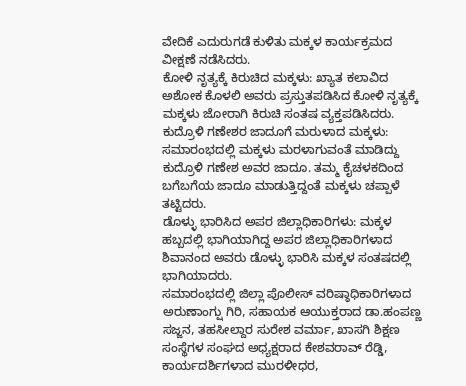ವೇದಿಕೆ ಎದುರುಗಡೆ ಕುಳಿತು ಮಕ್ಕಳ ಕಾರ್ಯಕ್ರಮದ ವೀಕ್ಷಣೆ ನಡೆಸಿದರು.
ಕೋಳಿ ನೃತ್ಯಕ್ಕೆ ಕಿರುಚಿದ ಮಕ್ಕಳು: ಖ್ಯಾತ ಕಲಾವಿದ ಅಶೋಕ ಕೊಳಲಿ ಅವರು ಪ್ರಸ್ತುತಪಡಿಸಿದ ಕೋಳಿ ನೃತ್ಯಕ್ಕೆ ಮಕ್ಕಳು ಜೋರಾಗಿ ಕಿರುಚಿ ಸಂತಷ ವ್ಯಕ್ತಪಡಿಸಿದರು.
ಕುದ್ರೊಳಿ ಗಣೇಶರ ಜಾದೂಗೆ ಮರುಳಾದ ಮಕ್ಕಳು: ಸಮಾರಂಭದಲ್ಲಿ ಮಕ್ಕಳು ಮರಳಾಗುವಂತೆ ಮಾಡಿದ್ದು ಕುದ್ರೊಳಿ ಗಣೇಶ ಅವರ ಜಾದೂ. ತಮ್ಮ ಕೈಚಳಕದಿಂದ ಬಗೆಬಗೆಯ ಜಾದೂ ಮಾಡುತ್ತಿದ್ದಂತೆ ಮಕ್ಕಳು ಚಪ್ಪಾಳೆ ತಟ್ಟಿದರು.
ಡೊಳ್ಳು ಭಾರಿಸಿದ ಅಪರ ಜಿಲ್ಲಾಧಿಕಾರಿಗಳು: ಮಕ್ಕಳ ಹಬ್ಬದಲ್ಲಿ ಭಾಗಿಯಾಗಿದ್ದ ಅಪರ ಜಿಲ್ಲಾಧಿಕಾರಿಗಳಾದ ಶಿವಾನಂದ ಅವರು ಡೊಳ್ಳು ಭಾರಿಸಿ ಮಕ್ಕಳ ಸಂತಷದಲ್ಲಿ ಭಾಗಿಯಾದರು.
ಸಮಾರಂಭದಲ್ಲಿ ಜಿಲ್ಲಾ ಪೊಲೀಸ್ ವರಿಷ್ಠಾಧಿಕಾರಿಗಳಾದ ಅರುಣಾಂಗ್ಷು ಗಿರಿ, ಸಹಾಯಕ ಆಯುಕ್ತರಾದ ಡಾ.ಹಂಪಣ್ಣ ಸಜ್ಜನ, ತಹಸೀಲ್ದಾರ ಸುರೇಶ ವರ್ಮಾ, ಖಾಸಗಿ ಶಿಕ್ಷಣ ಸಂಸ್ಥೆಗಳ ಸಂಘದ ಅಧ್ಯಕ್ಷರಾದ ಕೇಶವರಾವ್ ರೆಡ್ಡಿ, ಕಾರ್ಯದರ್ಶಿಗಳಾದ ಮುರಳೀಧರ,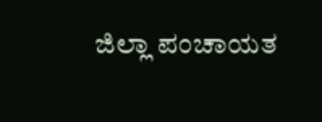ಜಿಲ್ಲಾ ಪಂಚಾಯತ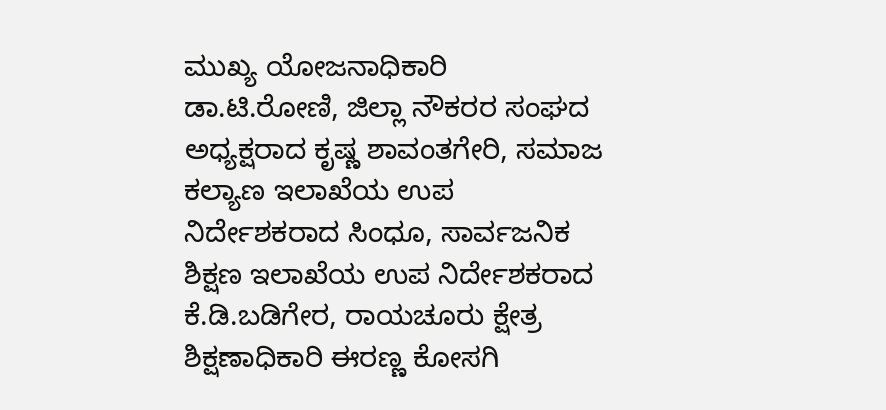ಮುಖ್ಯ ಯೋಜನಾಧಿಕಾರಿ ಡಾ.ಟಿ.ರೋಣಿ, ಜಿಲ್ಲಾ ನೌಕರರ ಸಂಘದ ಅಧ್ಯಕ್ಷರಾದ ಕೃಷ್ಣ ಶಾವಂತಗೇರಿ, ಸಮಾಜ ಕಲ್ಯಾಣ ಇಲಾಖೆಯ ಉಪ ನಿರ್ದೇಶಕರಾದ ಸಿಂಧೂ, ಸಾರ್ವಜನಿಕ ಶಿಕ್ಷಣ ಇಲಾಖೆಯ ಉಪ ನಿರ್ದೇಶಕರಾದ ಕೆ.ಡಿ.ಬಡಿಗೇರ, ರಾಯಚೂರು ಕ್ಷೇತ್ರ ಶಿಕ್ಷಣಾಧಿಕಾರಿ ಈರಣ್ಣ ಕೋಸಗಿ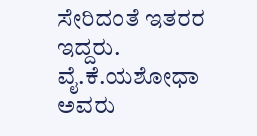ಸೇರಿದಂತೆ ಇತರರ ಇದ್ದರು. ವೈ.ಕೆ.ಯಶೋಧಾ ಅವರು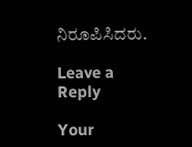ನಿರೂಪಿಸಿದರು.

Leave a Reply

Your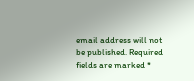email address will not be published. Required fields are marked *